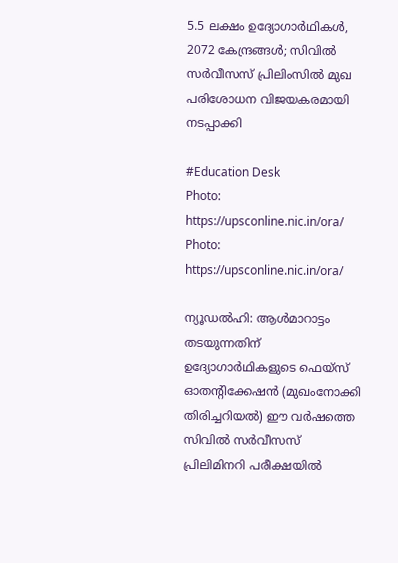5.5 ലക്ഷം ഉദ്യോഗാർഥികൾ, 2072 കേന്ദ്രങ്ങൾ; സിവിൽ സർവീസസ് പ്രിലിംസിൽ മുഖ പരിശോധന വിജയകരമായി നടപ്പാക്കി

#Education Desk
Photo: https://upsconline.nic.in/ora/
Photo: https://upsconline.nic.in/ora/

ന്യൂഡൽഹി: ആൾമാറാട്ടം തടയുന്നതിന് ഉദ്യോഗാർഥികളുടെ ഫെയ്സ് ഓതന്റിക്കേഷൻ (മുഖംനോക്കി തിരിച്ചറിയൽ) ഈ വർഷത്തെ സിവിൽ സർവീസസ് പ്രിലിമിനറി പരീക്ഷയിൽ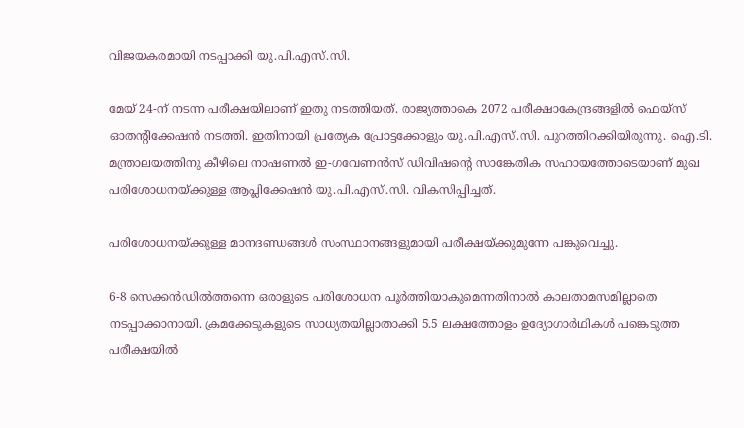വിജയകരമായി നടപ്പാക്കി യു.പി.എസ്.സി.

മേയ് 24-ന് നടന്ന പരീക്ഷയിലാണ് ഇതു നടത്തിയത്. രാജ്യത്താകെ 2072 പരീക്ഷാകേന്ദ്രങ്ങളിൽ ഫെയ്സ് ഓതന്റിക്കേഷൻ നടത്തി. ഇതിനായി പ്രത്യേക പ്രോട്ടക്കോളും യു.പി.എസ്.സി. പുറത്തിറക്കിയിരുന്നു. ഐ.ടി. മന്ത്രാലയത്തിനു കീഴിലെ നാഷണൽ ഇ-ഗവേണൻസ് ഡിവിഷന്റെ സാങ്കേതിക സഹായത്തോടെയാണ് മുഖ പരിശോധനയ്ക്കുള്ള ആപ്ലിക്കേഷൻ യു.പി.എസ്.സി. വികസിപ്പിച്ചത്.

പരിശോധനയ്ക്കുള്ള മാനദണ്ഡങ്ങൾ സംസ്ഥാനങ്ങളുമായി പരീക്ഷയ്ക്കുമുന്നേ പങ്കുവെച്ചു.

6-8 സെക്കൻഡിൽത്തന്നെ ഒരാളുടെ പരിശോധന പൂർത്തിയാകുമെന്നതിനാൽ കാലതാമസമില്ലാതെ നടപ്പാക്കാനായി. ക്രമക്കേടുകളുടെ സാധ്യതയില്ലാതാക്കി 5.5 ലക്ഷത്തോളം ഉദ്യോഗാർഥികൾ പങ്കെടുത്ത പരീക്ഷയിൽ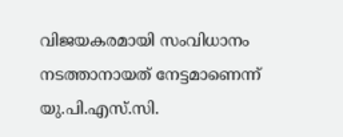വിജയകരമായി സംവിധാനം നടത്താനായത് നേട്ടമാണെന്ന് യു.പി.എസ്.സി.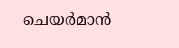ചെയർമാൻ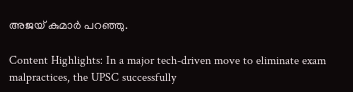അജയ് കുമാർ പറഞ്ഞു.

Content Highlights: In a major tech-driven move to eliminate exam malpractices, the UPSC successfully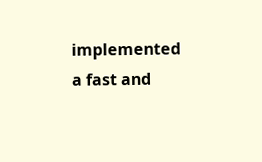implemented a fast and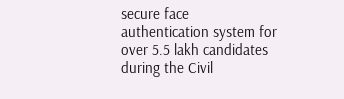secure face authentication system for over 5.5 lakh candidates during the Civil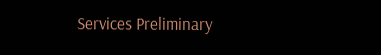Services Preliminary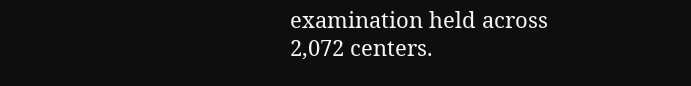examination held across 2,072 centers.